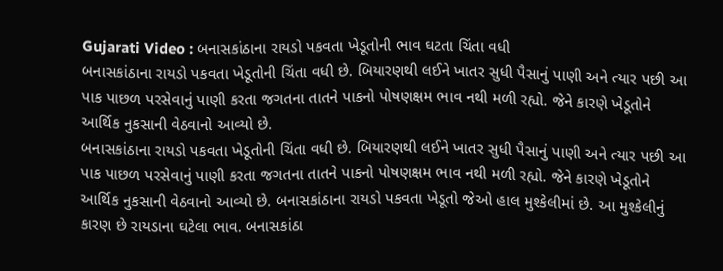Gujarati Video : બનાસકાંઠાના રાયડો પકવતા ખેડૂતોની ભાવ ઘટતા ચિંતા વધી
બનાસકાંઠાના રાયડો પકવતા ખેડૂતોની ચિંતા વધી છે. બિયારણથી લઈને ખાતર સુધી પૈસાનું પાણી અને ત્યાર પછી આ પાક પાછળ પરસેવાનું પાણી કરતા જગતના તાતને પાકનો પોષણક્ષમ ભાવ નથી મળી રહ્યો. જેને કારણે ખેડૂતોને આર્થિક નુકસાની વેઠવાનો આવ્યો છે.
બનાસકાંઠાના રાયડો પકવતા ખેડૂતોની ચિંતા વધી છે. બિયારણથી લઈને ખાતર સુધી પૈસાનું પાણી અને ત્યાર પછી આ પાક પાછળ પરસેવાનું પાણી કરતા જગતના તાતને પાકનો પોષણક્ષમ ભાવ નથી મળી રહ્યો. જેને કારણે ખેડૂતોને આર્થિક નુકસાની વેઠવાનો આવ્યો છે. બનાસકાંઠાના રાયડો પકવતા ખેડૂતો જેઓ હાલ મુશ્કેલીમાં છે. આ મુશ્કેલીનું કારણ છે રાયડાના ઘટેલા ભાવ. બનાસકાંઠા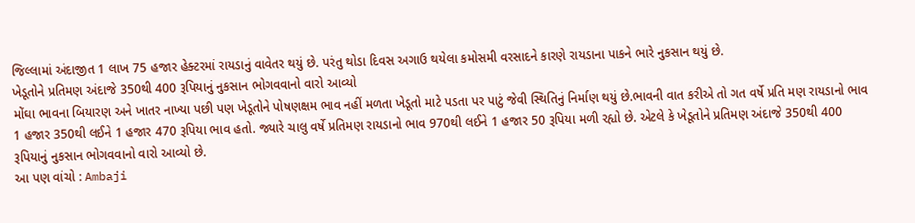જિલ્લામાં અંદાજીત 1 લાખ 75 હજાર હેક્ટરમાં રાયડાનું વાવેતર થયું છે. પરંતુ થોડા દિવસ અગાઉ થયેલા કમોસમી વરસાદને કારણે રાયડાના પાકને ભારે નુકસાન થયું છે.
ખેડૂતોને પ્રતિમણ અંદાજે 350થી 400 રૂપિયાનું નુકસાન ભોગવવાનો વારો આવ્યો
મોંઘા ભાવના બિયારણ અને ખાતર નાખ્યા પછી પણ ખેડૂતોને પોષણક્ષમ ભાવ નહીં મળતા ખેડૂતો માટે પડતા પર પાટું જેવી સ્થિતિનું નિર્માણ થયું છે.ભાવની વાત કરીએ તો ગત વર્ષે પ્રતિ મણ રાયડાનો ભાવ 1 હજાર 350થી લઈને 1 હજાર 470 રૂપિયા ભાવ હતો. જ્યારે ચાલુ વર્ષે પ્રતિમણ રાયડાનો ભાવ 970થી લઈને 1 હજાર 50 રૂપિયા મળી રહ્યો છે. એટલે કે ખેડૂતોને પ્રતિમણ અંદાજે 350થી 400 રૂપિયાનું નુકસાન ભોગવવાનો વારો આવ્યો છે.
આ પણ વાંચો : Ambaji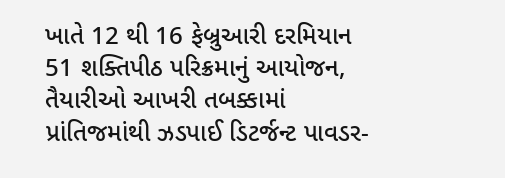ખાતે 12 થી 16 ફેબ્રુઆરી દરમિયાન 51 શક્તિપીઠ પરિક્રમાનું આયોજન, તૈયારીઓ આખરી તબક્કામાં
પ્રાંતિજમાંથી ઝડપાઈ ડિટર્જન્ટ પાવડર-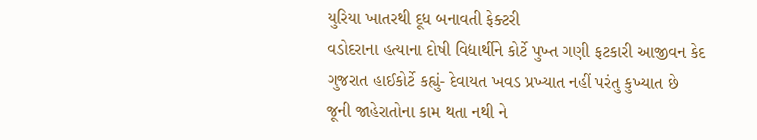યુરિયા ખાતરથી દૂધ બનાવતી ફેક્ટરી
વડોદરાના હત્યાના દોષી વિદ્યાર્થીને કોર્ટે પુખ્ત ગણી ફટકારી આજીવન કેદ
ગુજરાત હાઈકોર્ટે કહ્યું- દેવાયત ખવડ પ્રખ્યાત નહીં પરંતુ કુખ્યાત છે
જૂની જાહેરાતોના કામ થતા નથી ને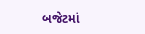બજેટમાં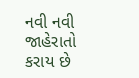નવી નવી જાહેરાતો કરાય છે